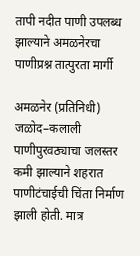तापी नदीत पाणी उपलब्ध झाल्याने अमळनेरचा पाणीप्रश्न तात्पुरता मार्गी

अमळनेर (प्रतिनिधी)  जळोद–कलाली पाणीपुरवठ्याचा जलस्तर कमी झाल्याने शहरात पाणीटंचाईची चिंता निर्माण झाली होती. मात्र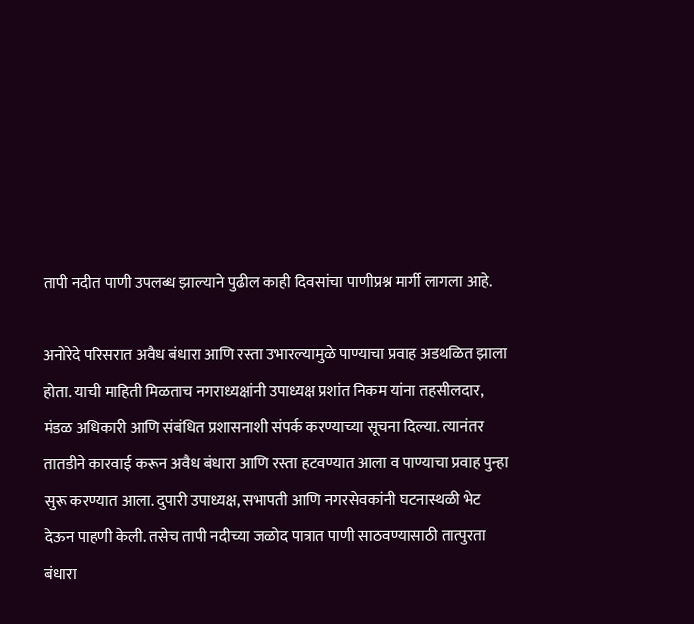तापी नदीत पाणी उपलब्ध झाल्याने पुढील काही दिवसांचा पाणीप्रश्न मार्गी लागला आहे.

अनोरेदे परिसरात अवैध बंधारा आणि रस्ता उभारल्यामुळे पाण्याचा प्रवाह अडथळित झाला होता. याची माहिती मिळताच नगराध्यक्षांनी उपाध्यक्ष प्रशांत निकम यांना तहसीलदार, मंडळ अधिकारी आणि संबंधित प्रशासनाशी संपर्क करण्याच्या सूचना दिल्या. त्यानंतर तातडीने कारवाई करून अवैध बंधारा आणि रस्ता हटवण्यात आला व पाण्याचा प्रवाह पुन्हा सुरू करण्यात आला. दुपारी उपाध्यक्ष, सभापती आणि नगरसेवकांनी घटनास्थळी भेट देऊन पाहणी केली. तसेच तापी नदीच्या जळोद पात्रात पाणी साठवण्यासाठी तात्पुरता बंधारा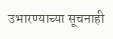उभारण्याच्या सूचनाही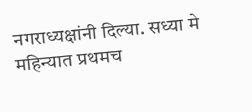नगराध्यक्षांनी दिल्या. सध्या मे महिन्यात प्रथमच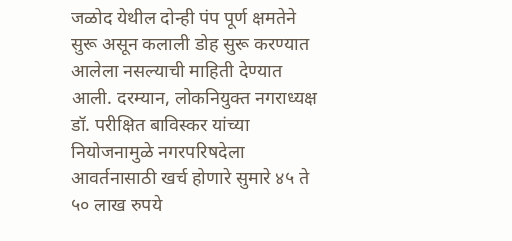जळोद येथील दोन्ही पंप पूर्ण क्षमतेने सुरू असून कलाली डोह सुरू करण्यात आलेला नसल्याची माहिती देण्यात आली. दरम्यान, लोकनियुक्त नगराध्यक्ष डॉ. परीक्षित बाविस्कर यांच्या नियोजनामुळे नगरपरिषदेला आवर्तनासाठी खर्च होणारे सुमारे ४५ ते ५० लाख रुपये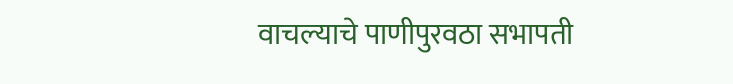वाचल्याचे पाणीपुरवठा सभापती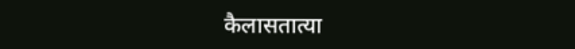कैलासतात्या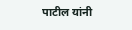पाटील यांनी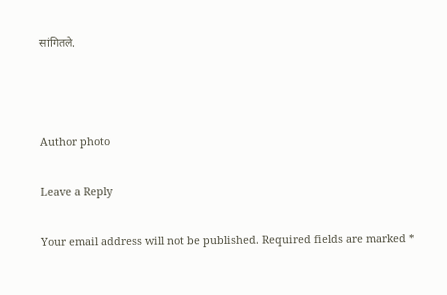सांगितले.



Author photo

Leave a Reply

Your email address will not be published. Required fields are marked *